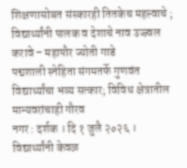शिक्षणासोबत संस्कारही तितकेच महत्त्वाचे ; विद्यार्थ्यांनी पालक व देशाचे नाव उज्ज्वल करावे – महापौर ज्योती गाडे
पद्मशाली स्नेहिता संगमतर्फे गुणवंत विद्यार्थ्यांचा भव्य सत्कार; विविध क्षेत्रातील मान्यवरांचाही गौरव
नगर : दर्शक । दि १ जुलै २०२६ ।
विद्यार्थ्यांनी केवळ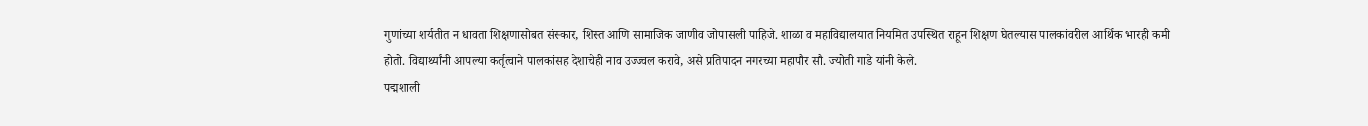गुणांच्या शर्यतीत न धावता शिक्षणासोबत संस्कार, शिस्त आणि सामाजिक जाणीव जोपासली पाहिजे. शाळा व महाविद्यालयात नियमित उपस्थित राहून शिक्षण घेतल्यास पालकांवरील आर्थिक भारही कमी होतो. विद्यार्थ्यांनी आपल्या कर्तृत्वाने पालकांसह देशाचेही नाव उज्ज्वल करावे, असे प्रतिपादन नगरच्या महापौर सौ. ज्योती गाडे यांनी केले.
पद्मशाली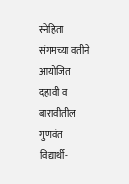स्नेहिता संगमच्या वतीने आयोजित दहावी व बारावीतील गुणवंत विद्यार्थी-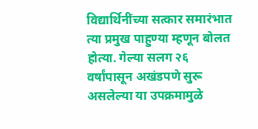विद्यार्थिनींच्या सत्कार समारंभात त्या प्रमुख पाहुण्या म्हणून बोलत होत्या. गेल्या सलग २६ वर्षांपासून अखंडपणे सुरू असलेल्या या उपक्रमामुळे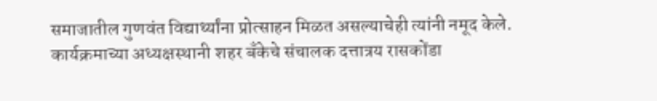समाजातील गुणवंत विद्यार्थ्यांना प्रोत्साहन मिळत असल्याचेही त्यांनी नमूद केले.
कार्यक्रमाच्या अध्यक्षस्थानी शहर बँकेचे संचालक दत्तात्रय रासकोंडा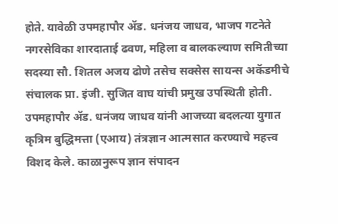होते. यावेळी उपमहापौर ॲड. धनंजय जाधव, भाजप गटनेते नगरसेविका शारदाताई ढवण, महिला व बालकल्याण समितीच्या सदस्या सौ. शितल अजय ढोणे तसेच सक्सेस सायन्स अकॅडमीचे संचालक प्रा. इंजी. सुजित वाघ यांची प्रमुख उपस्थिती होती.
उपमहापौर ॲड. धनंजय जाधव यांनी आजच्या बदलत्या युगात कृत्रिम बुद्धिमत्ता (एआय) तंत्रज्ञान आत्मसात करण्याचे महत्त्व विशद केले. काळानुरूप ज्ञान संपादन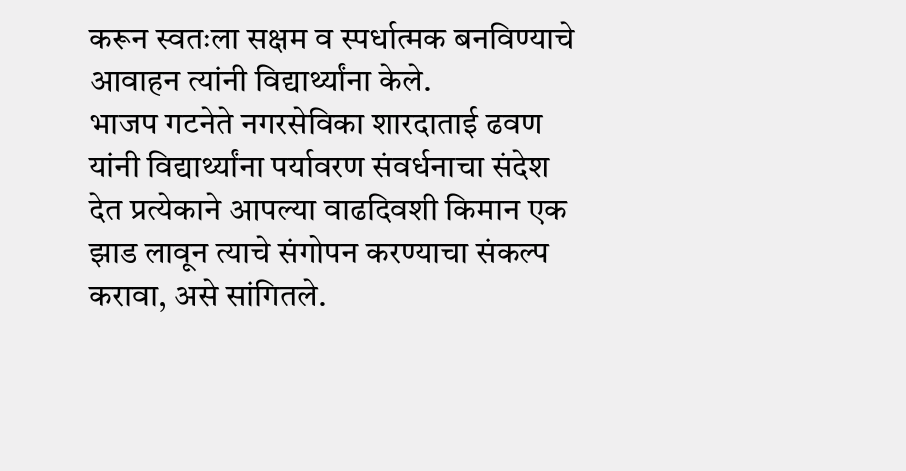करून स्वतःला सक्षम व स्पर्धात्मक बनविण्याचे आवाहन त्यांनी विद्यार्थ्यांना केले.
भाजप गटनेते नगरसेविका शारदाताई ढवण यांनी विद्यार्थ्यांना पर्यावरण संवर्धनाचा संदेश देत प्रत्येकाने आपल्या वाढदिवशी किमान एक झाड लावून त्याचे संगोपन करण्याचा संकल्प करावा, असे सांगितले.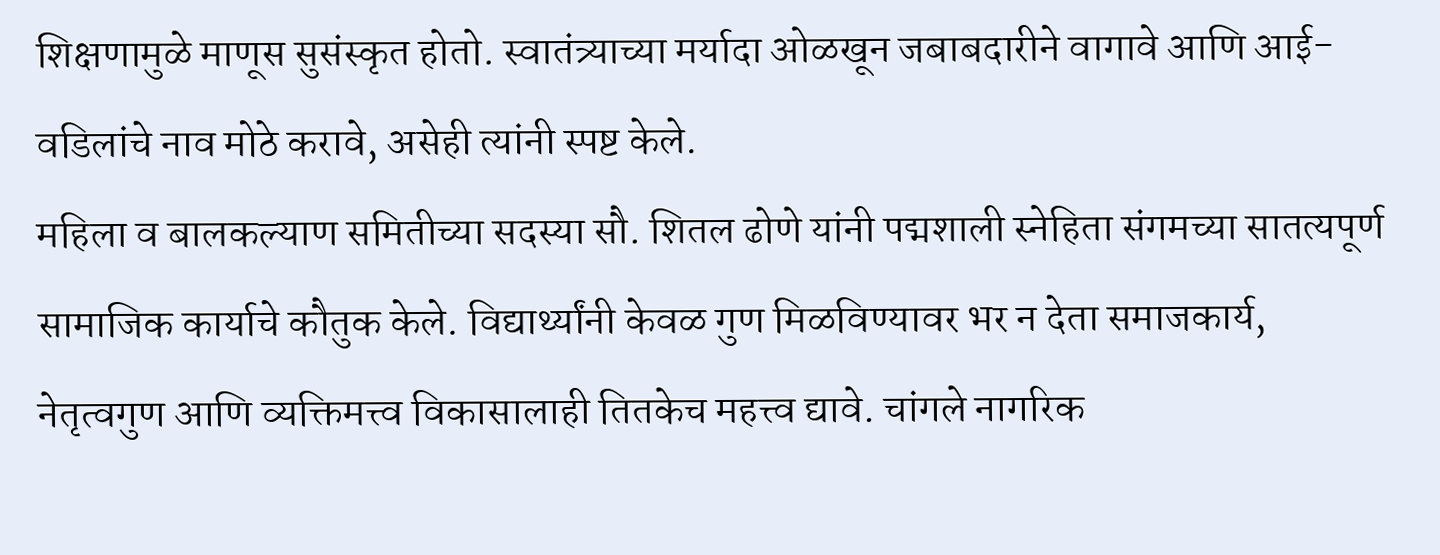शिक्षणामुळे माणूस सुसंस्कृत होतो. स्वातंत्र्याच्या मर्यादा ओळखून जबाबदारीने वागावे आणि आई-वडिलांचे नाव मोठे करावे, असेही त्यांनी स्पष्ट केले.
महिला व बालकल्याण समितीच्या सदस्या सौ. शितल ढोणे यांनी पद्मशाली स्नेहिता संगमच्या सातत्यपूर्ण सामाजिक कार्याचे कौतुक केले. विद्यार्थ्यांनी केवळ गुण मिळविण्यावर भर न देता समाजकार्य, नेतृत्वगुण आणि व्यक्तिमत्त्व विकासालाही तितकेच महत्त्व द्यावे. चांगले नागरिक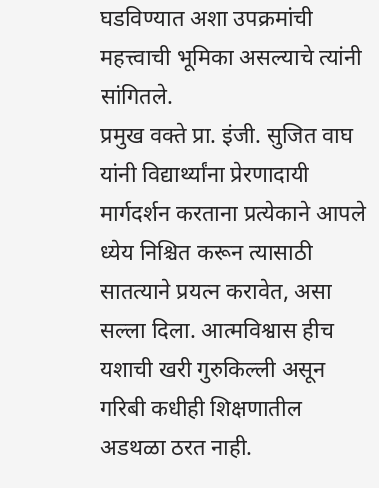घडविण्यात अशा उपक्रमांची महत्त्वाची भूमिका असल्याचे त्यांनी सांगितले.
प्रमुख वक्ते प्रा. इंजी. सुजित वाघ यांनी विद्यार्थ्यांना प्रेरणादायी मार्गदर्शन करताना प्रत्येकाने आपले ध्येय निश्चित करून त्यासाठी सातत्याने प्रयत्न करावेत, असा सल्ला दिला. आत्मविश्वास हीच यशाची खरी गुरुकिल्ली असून गरिबी कधीही शिक्षणातील अडथळा ठरत नाही.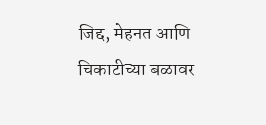जिद्द, मेहनत आणि चिकाटीच्या बळावर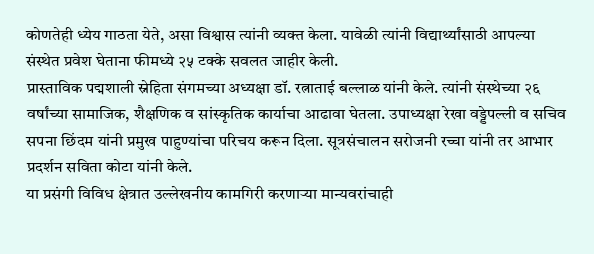कोणतेही ध्येय गाठता येते, असा विश्वास त्यांनी व्यक्त केला. यावेळी त्यांनी विद्यार्थ्यांसाठी आपल्या संस्थेत प्रवेश घेताना फीमध्ये २५ टक्के सवलत जाहीर केली.
प्रास्ताविक पद्मशाली स्नेहिता संगमच्या अध्यक्षा डॉ. रत्नाताई बल्लाळ यांनी केले. त्यांनी संस्थेच्या २६ वर्षांच्या सामाजिक, शैक्षणिक व सांस्कृतिक कार्याचा आढावा घेतला. उपाध्यक्षा रेखा वड्डेपल्ली व सचिव सपना छिंदम यांनी प्रमुख पाहुण्यांचा परिचय करून दिला. सूत्रसंचालन सरोजनी रच्चा यांनी तर आभार प्रदर्शन सविता कोटा यांनी केले.
या प्रसंगी विविध क्षेत्रात उल्लेखनीय कामगिरी करणाऱ्या मान्यवरांचाही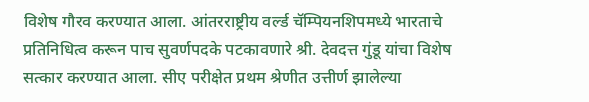विशेष गौरव करण्यात आला. आंतरराष्ट्रीय वर्ल्ड चॅम्पियनशिपमध्ये भारताचे प्रतिनिधित्व करून पाच सुवर्णपदके पटकावणारे श्री. देवदत्त गुंडू यांचा विशेष सत्कार करण्यात आला. सीए परीक्षेत प्रथम श्रेणीत उत्तीर्ण झालेल्या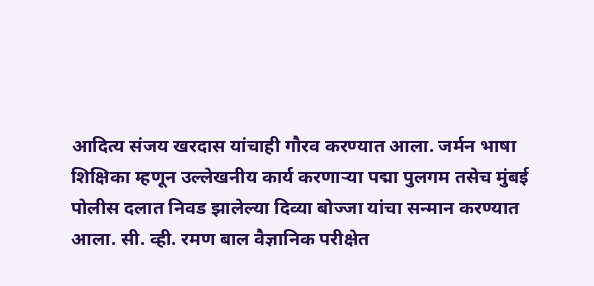आदित्य संजय खरदास यांचाही गौरव करण्यात आला. जर्मन भाषा शिक्षिका म्हणून उल्लेखनीय कार्य करणाऱ्या पद्मा पुलगम तसेच मुंबई पोलीस दलात निवड झालेल्या दिव्या बोज्जा यांचा सन्मान करण्यात आला. सी. व्ही. रमण बाल वैज्ञानिक परीक्षेत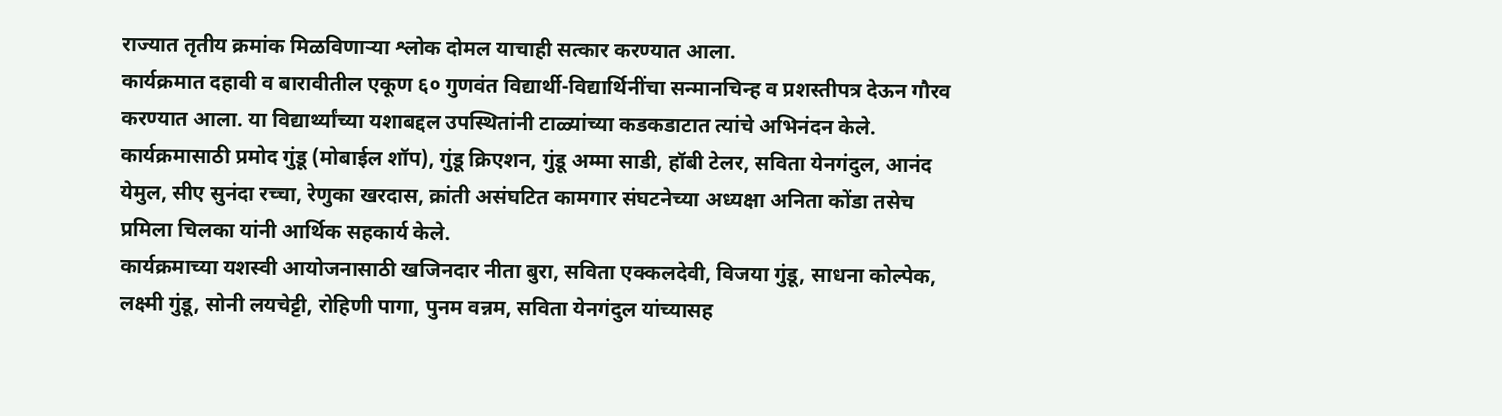राज्यात तृतीय क्रमांक मिळविणाऱ्या श्लोक दोमल याचाही सत्कार करण्यात आला.
कार्यक्रमात दहावी व बारावीतील एकूण ६० गुणवंत विद्यार्थी-विद्यार्थिनींचा सन्मानचिन्ह व प्रशस्तीपत्र देऊन गौरव करण्यात आला. या विद्यार्थ्यांच्या यशाबद्दल उपस्थितांनी टाळ्यांच्या कडकडाटात त्यांचे अभिनंदन केले.
कार्यक्रमासाठी प्रमोद गुंडू (मोबाईल शॉप), गुंडू क्रिएशन, गुंडू अम्मा साडी, हॉबी टेलर, सविता येनगंदुल, आनंद येमुल, सीए सुनंदा रच्चा, रेणुका खरदास, क्रांती असंघटित कामगार संघटनेच्या अध्यक्षा अनिता कोंडा तसेच प्रमिला चिलका यांनी आर्थिक सहकार्य केले.
कार्यक्रमाच्या यशस्वी आयोजनासाठी खजिनदार नीता बुरा, सविता एक्कलदेवी, विजया गुंडू, साधना कोल्पेक, लक्ष्मी गुंडू, सोनी लयचेट्टी, रोहिणी पागा, पुनम वन्नम, सविता येनगंदुल यांच्यासह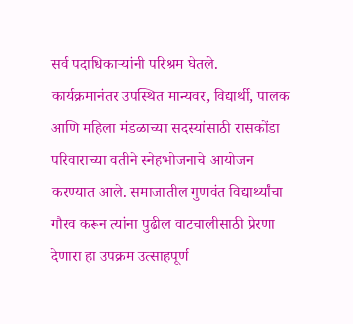सर्व पदाधिकाऱ्यांनी परिश्रम घेतले.
कार्यक्रमानंतर उपस्थित मान्यवर, विद्यार्थी, पालक आणि महिला मंडळाच्या सदस्यांसाठी रासकोंडा परिवाराच्या वतीने स्नेहभोजनाचे आयोजन करण्यात आले. समाजातील गुणवंत विद्यार्थ्यांचा गौरव करून त्यांना पुढील वाटचालीसाठी प्रेरणा देणारा हा उपक्रम उत्साहपूर्ण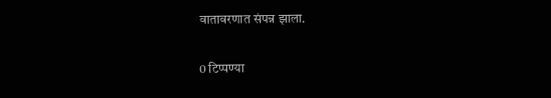वातावरणात संपन्न झाला.

0 टिप्पण्या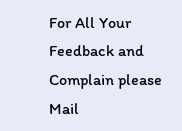For All Your Feedback and Complain please Mail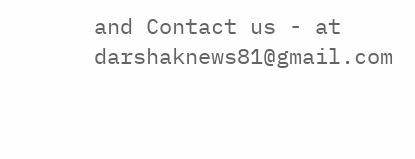and Contact us - at darshaknews81@gmail.com